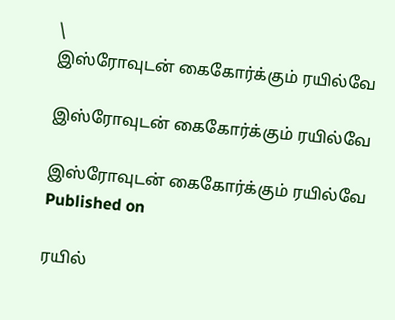\
இஸ்ரோவுடன் கைகோர்க்கும் ரயில்வே

இஸ்ரோவுடன் கைகோர்க்கும் ரயில்வே

இஸ்ரோவுடன் கைகோர்க்கும் ரயில்வே
Published on

ரயில்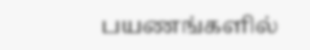பயணங்களில்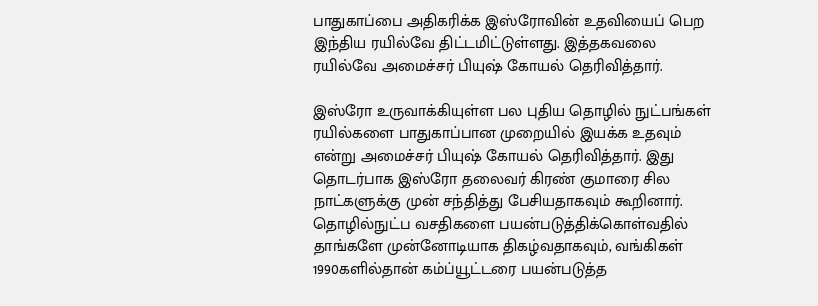பாதுகாப்பை அதிகரிக்க இஸ்ரோவின் உதவியைப் பெற இந்திய ரயில்வே திட்டமிட்டுள்ளது. இத்தகவலை ரயில்வே அமைச்சர் பியுஷ் கோயல் தெரிவித்தார்.

இஸ்ரோ உருவாக்கியுள்ள பல புதிய தொழில் நுட்பங்கள் ரயில்களை பாதுகாப்பான முறையில் இயக்க உதவும் என்று அமைச்சர் பியுஷ் கோயல் தெரிவித்தார். இது தொடர்பாக இஸ்ரோ தலைவர் கிரண் குமாரை சில நாட்களுக்கு முன் சந்தித்து பேசியதாகவும் கூறினார். தொழில்நுட்ப வசதிகளை பயன்படுத்திக்கொள்வதில் தாங்களே முன்னோடியாக திகழ்வதாகவும், வங்கிகள் 1990களில்தான் கம்ப்யூட்டரை பயன்படுத்த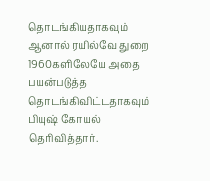தொடங்கியதாகவும் ஆனால் ரயில்வே துறை 1960களிலேயே அதை பயன்படுத்த தொடங்கிவிட்டதாகவும் பியுஷ் கோயல் தெரிவித்தார்.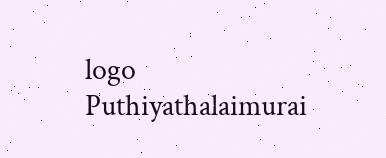logo
Puthiyathalaimurai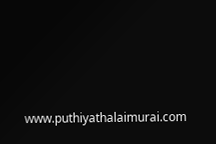www.puthiyathalaimurai.com